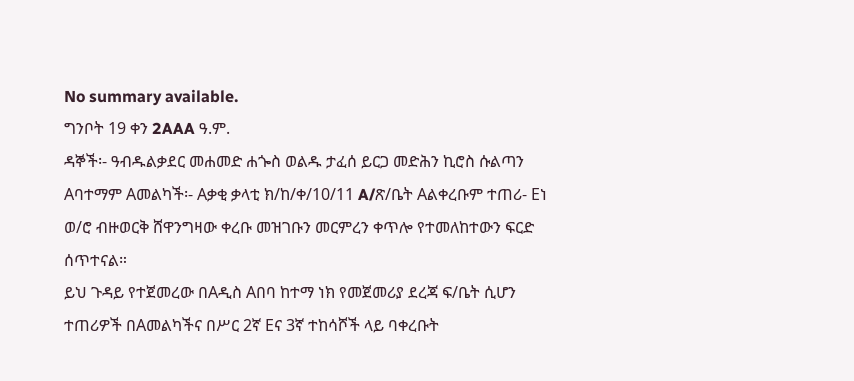No summary available.
ግንቦት 19 ቀን 2AAA ዓ.ም.
ዳኞች፡- ዓብዱልቃደር መሐመድ ሐጐስ ወልዱ ታፈሰ ይርጋ መድሕን ኪሮስ ሱልጣን Aባተማም Aመልካች፡- Aቃቂ ቃላቲ ክ/ከ/ቀ/10/11 A/ጽ/ቤት Aልቀረቡም ተጠሪ- Eነ ወ/ሮ ብዙወርቅ ሸዋንግዛው ቀረቡ መዝገቡን መርምረን ቀጥሎ የተመለከተውን ፍርድ ሰጥተናል።
ይህ ጉዳይ የተጀመረው በAዲስ Aበባ ከተማ ነክ የመጀመሪያ ደረጃ ፍ/ቤት ሲሆን ተጠሪዎች በAመልካችና በሥር 2ኛ Eና 3ኛ ተከሳሾች ላይ ባቀረቡት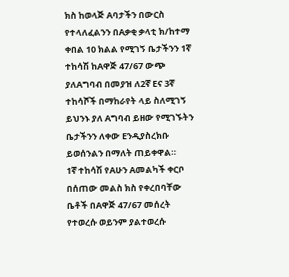ክስ ከወላጅ Aባታችን በውርስ የተላለፈልንን በAቃቂ ቃላቲ ክ/ከተማ ቀበል 10 ክልል የሚገኝ ቤታችንን 1ኛ ተከሳሽ ከAዋጅ 47/67 ውጭ ያለAግባብ በመያዝ ለ2ኛ Eና 3ኛ ተከሳሾች በማከራየት ላይ ስለሚገኝ ይህንኑ ያለ Aግባብ ይዘው የሚገኙትን ቤታችንን ለቀው Eንዲያስረክቡ ይወሰንልን በማለት ጠይቀዋል።
1ኛ ተከሳሽ የAሁን Aመልካች ቀርቦ በሰጠው መልስ ክስ የቀረበባቸው ቤቶች በAዋጅ 47/67 መሰረት የተወረሱ ወይንም ያልተወረሱ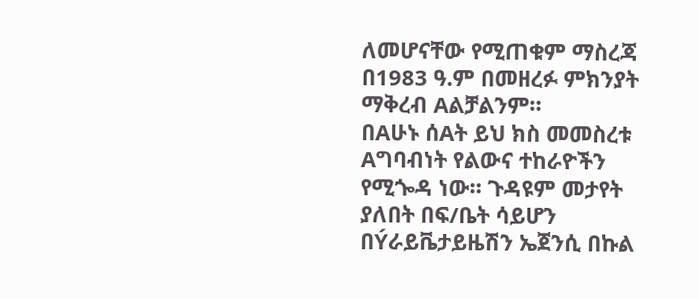ለመሆናቸው የሚጠቁም ማስረጃ በ1983 ዓ.ም በመዘረፉ ምክንያት ማቅረብ Aልቻልንም።
በAሁኑ ሰAት ይህ ክስ መመስረቱ Aግባብነት የልውና ተከራዮችን የሚጐዳ ነው። ጉዳዩም መታየት ያለበት በፍ/ቤት ሳይሆን በÝራይቬታይዜሽን ኤጀንሲ በኩል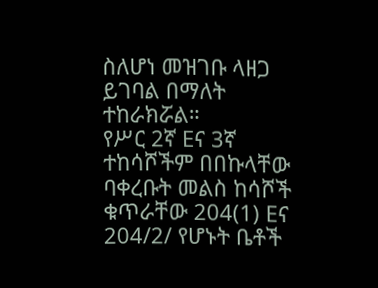ስለሆነ መዝገቡ ላዘጋ ይገባል በማለት ተከራክሯል።
የሥር 2ኛ Eና 3ኛ ተከሳሾችም በበኩላቸው ባቀረቡት መልስ ከሳሾች ቁጥራቸው 204(1) Eና 204/2/ የሆኑት ቤቶች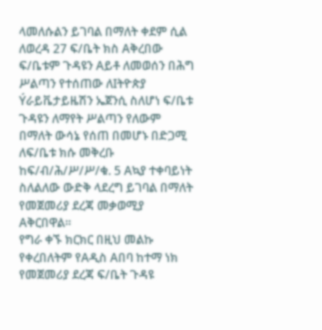ላመለሱልን ይገባል በማለት ቀደም ሲል ለወረዳ 27 ፍ/ቤት ክስ Aቅረበው ፍ/ቤቱም ጉዳዩን Aይቶ ለመወሰን በሕግ ሥልጣን የተሰጠው ለIትዮጵያ Ýራይቬታይዜሽን ኤጀንሲ ስለሆነ ፍ/ቤቱ ጉዳዩን ለማየት ሥልጣን የለውም በማለት ውሳኔ የሰጠ በመሆኑ በድጋሚ ለፍ/ቤቱ ክሱ መቅረቡ ከፍ/ብ/ሕ/ሥ/ሥ/ቁ. 5 Aኳያ ተቀባይነት ስለልለው ውድቅ ላደረግ ይገባል በማለት የመጀመሪያ ደረጃ መቃወሚያ Aቅርበዋል።
የግራ ቀኙ ክርክር በዚህ መልኩ የቀረበለትም የAዲስ Aበባ ከተማ ነክ የመጀመሪያ ደረጃ ፍ/ቤት ጉዳዩ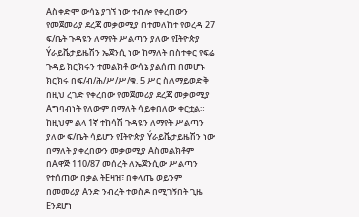Aስቀድሞ ውሳኔ ያገኘ ነው ተብሎ የቀረበውን የመጀመሪያ ደረጃ መቃወሚያ በተመለከተ የወረዳ 27 ፍ/ቤት ጉዳዩን ለማየት ሥልጣን ያለው የIትዮጵያ Ýራይቬታይዜሽን ኤጀንሲ ነው ከማለት በስተቀር የፍሬ ጉዳይ ክርክሩን ተመልክቶ ውሳኔ ያልሰጠ በመሆኑ ክርክሩ በፍ/ብ/ሕ/ሥ/ሥ/ቁ. 5 ሥር ስለማይወድቅ በዚህ ረገድ የቀረበው የመጀመሪያ ደረጃ መቃወሚያ Aግባብነት የለውም በማለት ሳይቀበለው ቀርቷል። ከዚህም ልላ 1ኛ ተከሳሽ ጉዳዩን ለማየት ሥልጣን ያለው ፍ/ቤት ሳይሆን የIትዮጵያ Ýራይቬታይዜሽን ነው በማለት ያቀረበውን መቃወሚያ Aስመልክቶም በAዋጅ 110/87 መሰረት ለኤጀንሲው ሥልጣን የተሰጠው በቃል ትEዛዝ፣ በቀላጤ ወይንም በመመሪያ Aንድ ንብረት ተወስዶ በሚገኝበት ጊዜ Eንደሆነ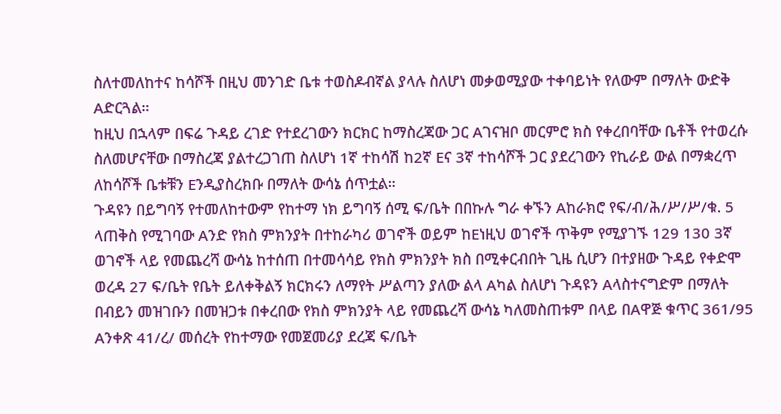ስለተመለከተና ከሳሾች በዚህ መንገድ ቤቱ ተወስዶብኛል ያላሉ ስለሆነ መቃወሚያው ተቀባይነት የለውም በማለት ውድቅ Aድርጓል።
ከዚህ በኋላም በፍሬ ጉዳይ ረገድ የተደረገውን ክርክር ከማስረጃው ጋር Aገናዝቦ መርምሮ ክስ የቀረበባቸው ቤቶች የተወረሱ ስለመሆናቸው በማስረጃ ያልተረጋገጠ ስለሆነ 1ኛ ተከሳሽ ከ2ኛ Eና 3ኛ ተከሳሾች ጋር ያደረገውን የኪራይ ውል በማቋረጥ ለከሳሾች ቤቱቹን Eንዲያስረክቡ በማለት ውሳኔ ሰጥቷል።
ጉዳዩን በይግባኝ የተመለከተውም የከተማ ነክ ይግባኝ ሰሚ ፍ/ቤት በበኩሉ ግራ ቀኙን Aከራክሮ የፍ/ብ/ሕ/ሥ/ሥ/ቁ. 5 ላጠቅስ የሚገባው Aንድ የክስ ምክንያት በተከራካሪ ወገኖች ወይም ከEነዚህ ወገኖች ጥቅም የሚያገኙ 129 130 3ኛ ወገኖች ላይ የመጨረሻ ውሳኔ ከተሰጠ በተመሳሳይ የክስ ምክንያት ክስ በሚቀርብበት ጊዜ ሲሆን በተያዘው ጉዳይ የቀድሞ ወረዳ 27 ፍ/ቤት የቤት ይለቀቅልኝ ክርክሩን ለማየት ሥልጣን ያለው ልላ Aካል ስለሆነ ጉዳዩን Aላስተናግድም በማለት በብይን መዝገቡን በመዝጋቱ በቀረበው የክስ ምክንያት ላይ የመጨረሻ ውሳኔ ካለመስጠቱም በላይ በAዋጅ ቁጥር 361/95 Aንቀጽ 41/ረ/ መሰረት የከተማው የመጀመሪያ ደረጃ ፍ/ቤት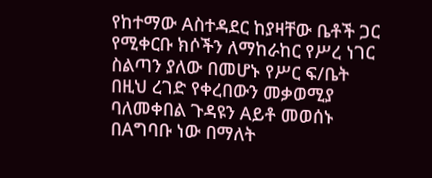የከተማው Aስተዳደር ከያዛቸው ቤቶች ጋር የሚቀርቡ ክሶችን ለማከራከር የሥረ ነገር ስልጣን ያለው በመሆኑ የሥር ፍ/ቤት በዚህ ረገድ የቀረበውን መቃወሚያ ባለመቀበል ጉዳዩን Aይቶ መወሰኑ በAግባቡ ነው በማለት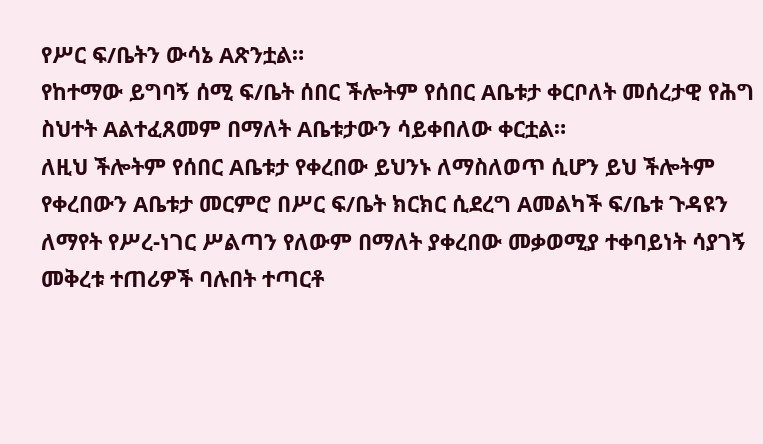የሥር ፍ/ቤትን ውሳኔ Aጽንቷል።
የከተማው ይግባኝ ሰሚ ፍ/ቤት ሰበር ችሎትም የሰበር Aቤቱታ ቀርቦለት መሰረታዊ የሕግ ስህተት Aልተፈጸመም በማለት Aቤቱታውን ሳይቀበለው ቀርቷል።
ለዚህ ችሎትም የሰበር Aቤቱታ የቀረበው ይህንኑ ለማስለወጥ ሲሆን ይህ ችሎትም የቀረበውን Aቤቱታ መርምሮ በሥር ፍ/ቤት ክርክር ሲደረግ Aመልካች ፍ/ቤቱ ጉዳዩን ለማየት የሥረ-ነገር ሥልጣን የለውም በማለት ያቀረበው መቃወሚያ ተቀባይነት ሳያገኝ መቅረቱ ተጠሪዎች ባሉበት ተጣርቶ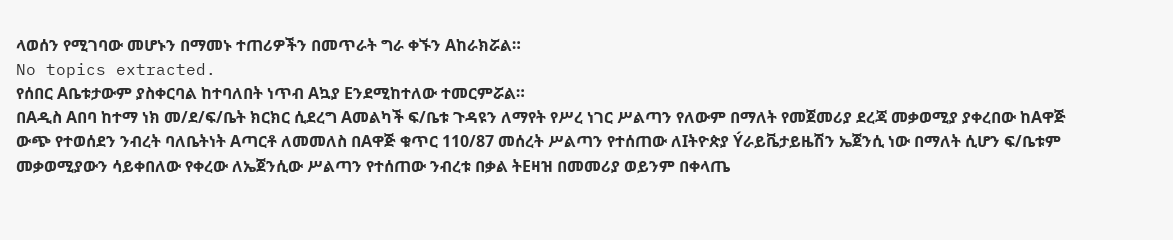ላወሰን የሚገባው መሆኑን በማመኑ ተጠሪዎችን በመጥራት ግራ ቀኙን Aከራክሯል።
No topics extracted.
የሰበር Aቤቱታውም ያስቀርባል ከተባለበት ነጥብ Aኳያ Eንደሚከተለው ተመርምሯል።
በAዲስ Aበባ ከተማ ነክ መ/ደ/ፍ/ቤት ክርክር ሲደረግ Aመልካች ፍ/ቤቱ ጉዳዩን ለማየት የሥረ ነገር ሥልጣን የለውም በማለት የመጀመሪያ ደረጃ መቃወሚያ ያቀረበው ከAዋጅ ውጭ የተወሰደን ንብረት ባለቤትነት Aጣርቶ ለመመለስ በAዋጅ ቁጥር 110/87 መሰረት ሥልጣን የተሰጠው ለIትዮጵያ Ýራይቬታይዜሽን ኤጀንሲ ነው በማለት ሲሆን ፍ/ቤቱም መቃወሚያውን ሳይቀበለው የቀረው ለኤጀንሲው ሥልጣን የተሰጠው ንብረቱ በቃል ትEዛዝ በመመሪያ ወይንም በቀላጤ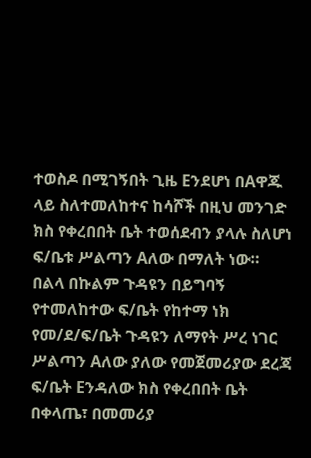ተወስዶ በሚገኝበት ጊዜ Eንደሆነ በAዋጁ ላይ ስለተመለከተና ከሳሾች በዚህ መንገድ ክስ የቀረበበት ቤት ተወሰደብን ያላሉ ስለሆነ ፍ/ቤቱ ሥልጣን Aለው በማለት ነው።
በልላ በኩልም ጉዳዩን በይግባኝ የተመለከተው ፍ/ቤት የከተማ ነክ የመ/ደ/ፍ/ቤት ጉዳዩን ለማየት ሥረ ነገር ሥልጣን Aለው ያለው የመጀመሪያው ደረጃ ፍ/ቤት Eንዳለው ክስ የቀረበበት ቤት በቀላጤ፣ በመመሪያ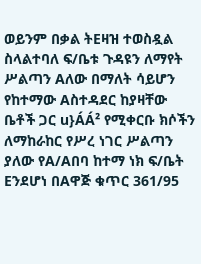ወይንም በቃል ትEዛዝ ተወስዷል ስላልተባለ ፍ/ቤቱ ጉዳዩን ለማየት ሥልጣን Aለው በማለት ሳይሆን የከተማው Aስተዳደር ከያዛቸው ቤቶች ጋር u}ÁÁ² የሚቀርቡ ክሶችን ለማከራከር የሥረ ነገር ሥልጣን ያለው የA/Aበባ ከተማ ነክ ፍ/ቤት Eንደሆነ በAዋጅ ቁጥር 361/95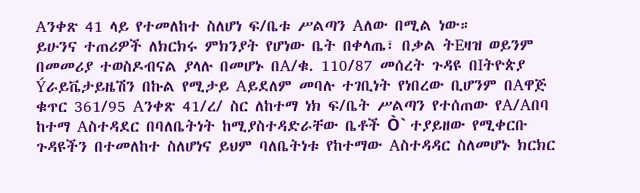Aንቀጽ 41 ላይ የተመለከተ ስለሆነ ፍ/ቤቱ ሥልጣን Aለው በሚል ነው።
ይሁንና ተጠሪዎች ለክርክሩ ምክንያት የሆነው ቤት በቀላጤ፣ በቃል ትEዛዝ ወይንም በመመሪያ ተወስዶብናል ያላሉ በመሆኑ በA/ቁ. 110/87 መሰረት ጉዳዩ በIትዮጵያ Ýራይቬታይዜሽን በኩል የሚታይ Aይደለም መባሉ ተገቢነት የነበረው ቢሆንም በAዋጅ ቁጥር 361/95 Aንቀጽ 41/ረ/ ስር ለከተማ ነክ ፍ/ቤት ሥልጣን የተሰጠው የA/Aበባ ከተማ Aስተዳደር በባለቤትነት ከሚያስተዳድራቸው ቤቶች Ò` ተያይዘው የሚቀርቡ ጉዳዩችን በተመለከተ ስለሆነና ይህም ባለቤትነቱ የከተማው Aስተዳዳር ስለመሆኑ ክርክር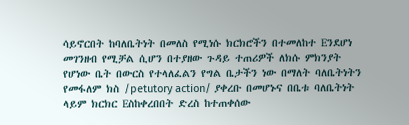ሳይኖርበት ከባለቤትነት በመለስ የሚነሱ ክርክሮችን በተመለከተ Eንደሆነ መገንዘብ የሚቻል ሲሆን በተያዘው ጉዳይ ተጠሪዎች ለክሱ ምክንያት የሆነው ቤት በውርስ የተላለፈልን የግል ቤታችን ነው በማለት ባለቤትነትን የመፋለም ክስ /petutory action/ ያቀረቡ በመሆኑና በቤቱ ባለቤትነት ላይም ክርክር Eስከቀረበበት ድረስ ከተጠቀሰው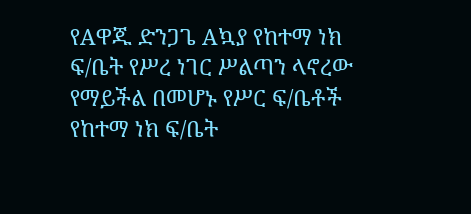የAዋጁ ድንጋጌ Aኳያ የከተማ ነክ ፍ/ቤት የሥረ ነገር ሥልጣን ላኖረው የማይችል በመሆኑ የሥር ፍ/ቤቶች የከተማ ነክ ፍ/ቤት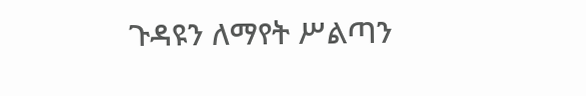ጉዳዩን ለማየት ሥልጣን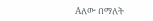Aለው በማለት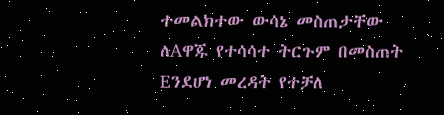ተመልክተው ውሳኔ መስጠታቸው ለAዋጁ የተሳሳተ ትርጉም በመስጠት Eንደሆነ መረዳት የተቻለ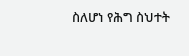ስለሆነ የሕግ ስህተት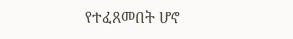የተፈጸመበት ሆኖ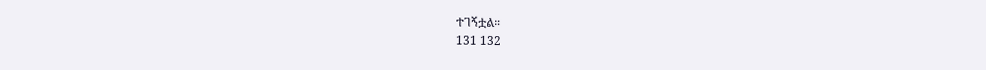ተገኝቷል።
131 132